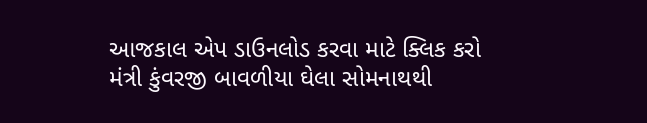આજકાલ એપ ડાઉનલોડ કરવા માટે ક્લિક કરો
મંત્રી કુંવરજી બાવળીયા ઘેલા સોમનાથથી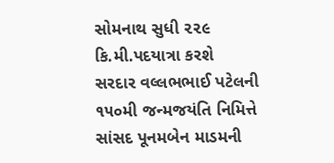સોમનાથ સુધી ૨૨૯ કિ.મી.પદયાત્રા કરશે
સરદાર વલ્લભભાઈ પટેલની ૧૫૦મી જન્મજયંતિ નિમિત્તે સાંસદ પૂનમબેન માડમની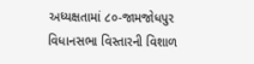અધ્યક્ષતામાં ૮૦-જામજોધપુર વિધાનસભા વિસ્તારની વિશાળ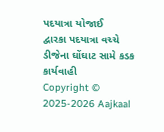પદયાત્રા યોજાઈ
દ્વારકા પદયાત્રા વચ્ચે ડીજેના ઘોંઘાટ સામે કડક કાર્યવાહી
Copyright © 2025-2026 Aajkaal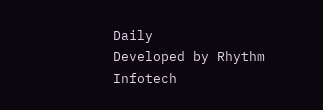Daily
Developed by Rhythm Infotech